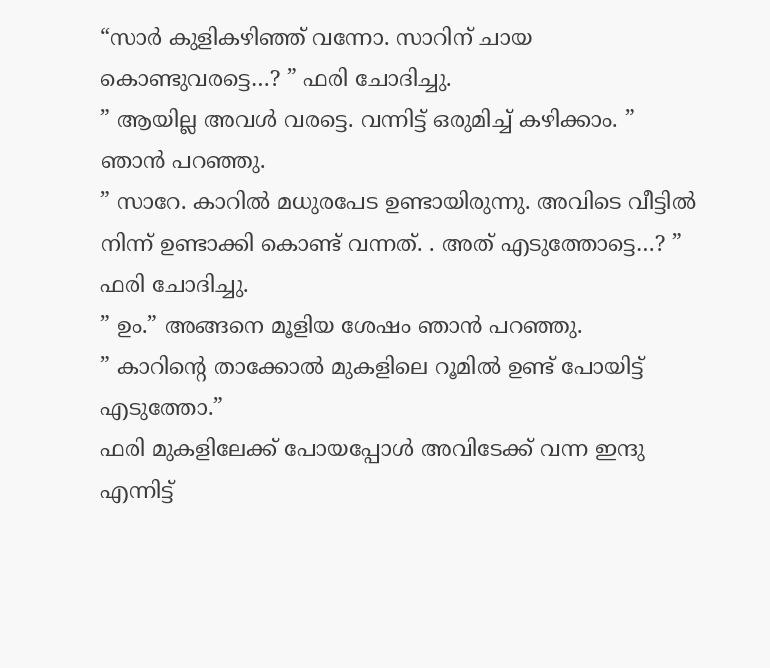“സാർ കുളികഴിഞ്ഞ് വന്നോ. സാറിന് ചായ കൊണ്ടുവരട്ടെ…? ” ഫരി ചോദിച്ചു.
” ആയില്ല അവൾ വരട്ടെ. വന്നിട്ട് ഒരുമിച്ച് കഴിക്കാം. ” ഞാൻ പറഞ്ഞു.
” സാറേ. കാറിൽ മധുരപേട ഉണ്ടായിരുന്നു. അവിടെ വീട്ടിൽ നിന്ന് ഉണ്ടാക്കി കൊണ്ട് വന്നത്. . അത് എടുത്തോട്ടെ…? ” ഫരി ചോദിച്ചു.
” ഉം.” അങ്ങനെ മൂളിയ ശേഷം ഞാൻ പറഞ്ഞു.
” കാറിന്റെ താക്കോൽ മുകളിലെ റൂമിൽ ഉണ്ട് പോയിട്ട് എടുത്തോ.”
ഫരി മുകളിലേക്ക് പോയപ്പോൾ അവിടേക്ക് വന്ന ഇന്ദു എന്നിട്ട്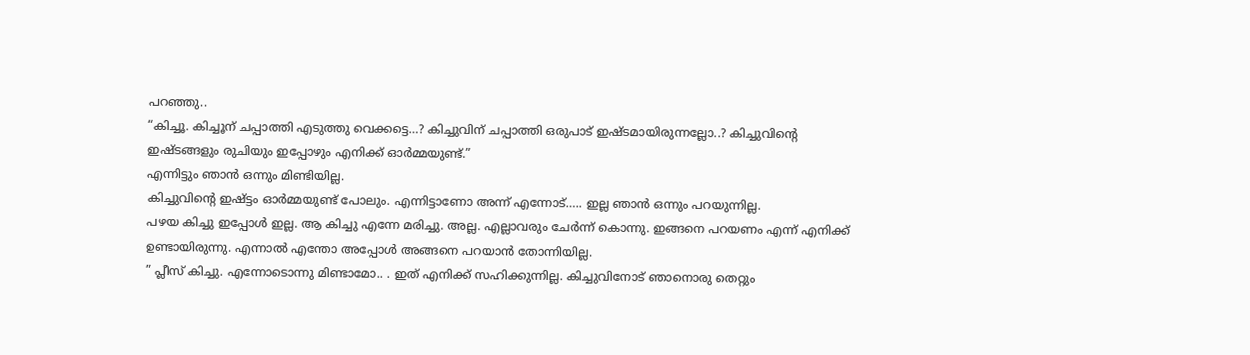പറഞ്ഞു..
“കിച്ചൂ. കിച്ചൂന് ചപ്പാത്തി എടുത്തു വെക്കട്ടെ…? കിച്ചുവിന് ചപ്പാത്തി ഒരുപാട് ഇഷ്ടമായിരുന്നല്ലോ..? കിച്ചുവിന്റെ ഇഷ്ടങ്ങളും രുചിയും ഇപ്പോഴും എനിക്ക് ഓർമ്മയുണ്ട്.”
എന്നിട്ടും ഞാൻ ഒന്നും മിണ്ടിയില്ല.
കിച്ചുവിന്റെ ഇഷ്ട്ടം ഓർമ്മയുണ്ട് പോലും. എന്നിട്ടാണോ അന്ന് എന്നോട്….. ഇല്ല ഞാൻ ഒന്നും പറയുന്നില്ല.
പഴയ കിച്ചു ഇപ്പോൾ ഇല്ല. ആ കിച്ചു എന്നേ മരിച്ചു. അല്ല. എല്ലാവരും ചേർന്ന് കൊന്നു. ഇങ്ങനെ പറയണം എന്ന് എനിക്ക് ഉണ്ടായിരുന്നു. എന്നാൽ എന്തോ അപ്പോൾ അങ്ങനെ പറയാൻ തോന്നിയില്ല.
” പ്ലീസ് കിച്ചു. എന്നോടൊന്നു മിണ്ടാമോ.. . ഇത് എനിക്ക് സഹിക്കുന്നില്ല. കിച്ചുവിനോട് ഞാനൊരു തെറ്റും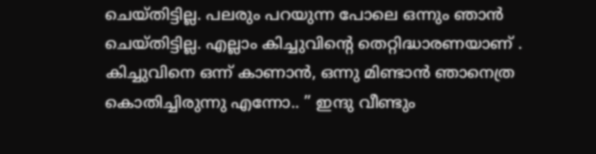ചെയ്തിട്ടില്ല. പലരും പറയുന്ന പോലെ ഒന്നും ഞാൻ ചെയ്തിട്ടില്ല. എല്ലാം കിച്ചുവിന്റെ തെറ്റിദ്ധാരണയാണ് . കിച്ചുവിനെ ഒന്ന് കാണാൻ, ഒന്നു മിണ്ടാൻ ഞാനെത്ര കൊതിച്ചിരുന്നു എന്നോ.. ” ഇന്ദു വീണ്ടും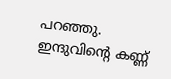പറഞ്ഞു. ഇന്ദുവിന്റെ കണ്ണ്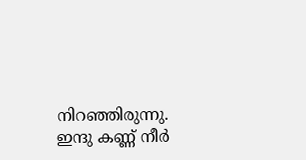നിറഞ്ഞിരുന്നു. ഇന്ദു കണ്ണ് നീർ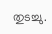തുടച്ചു.